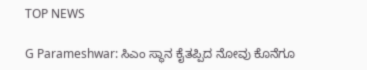TOP NEWS

G Parameshwar: ಸಿಎಂ ಸ್ಥಾನ ಕೈತಪ್ಪಿದ ನೋವು ಕೊನೆಗೂ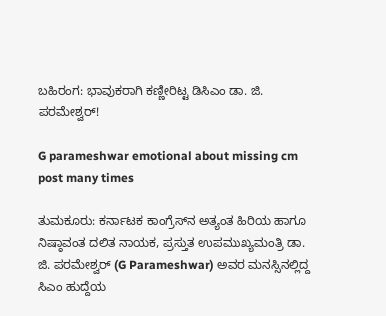ಬಹಿರಂಗ: ಭಾವುಕರಾಗಿ ಕಣ್ಣೀರಿಟ್ಟ ಡಿಸಿಎಂ ಡಾ. ಜಿ. ಪರಮೇಶ್ವರ್!

G parameshwar emotional about missing cm post many times

ತುಮಕೂರು: ಕರ್ನಾಟಕ ಕಾಂಗ್ರೆಸ್‌ನ ಅತ್ಯಂತ ಹಿರಿಯ ಹಾಗೂ ನಿಷ್ಠಾವಂತ ದಲಿತ ನಾಯಕ, ಪ್ರಸ್ತುತ ಉಪಮುಖ್ಯಮಂತ್ರಿ ಡಾ. ಜಿ. ಪರಮೇಶ್ವರ್ (G Parameshwar) ಅವರ ಮನಸ್ಸಿನಲ್ಲಿದ್ದ ಸಿಎಂ ಹುದ್ದೆಯ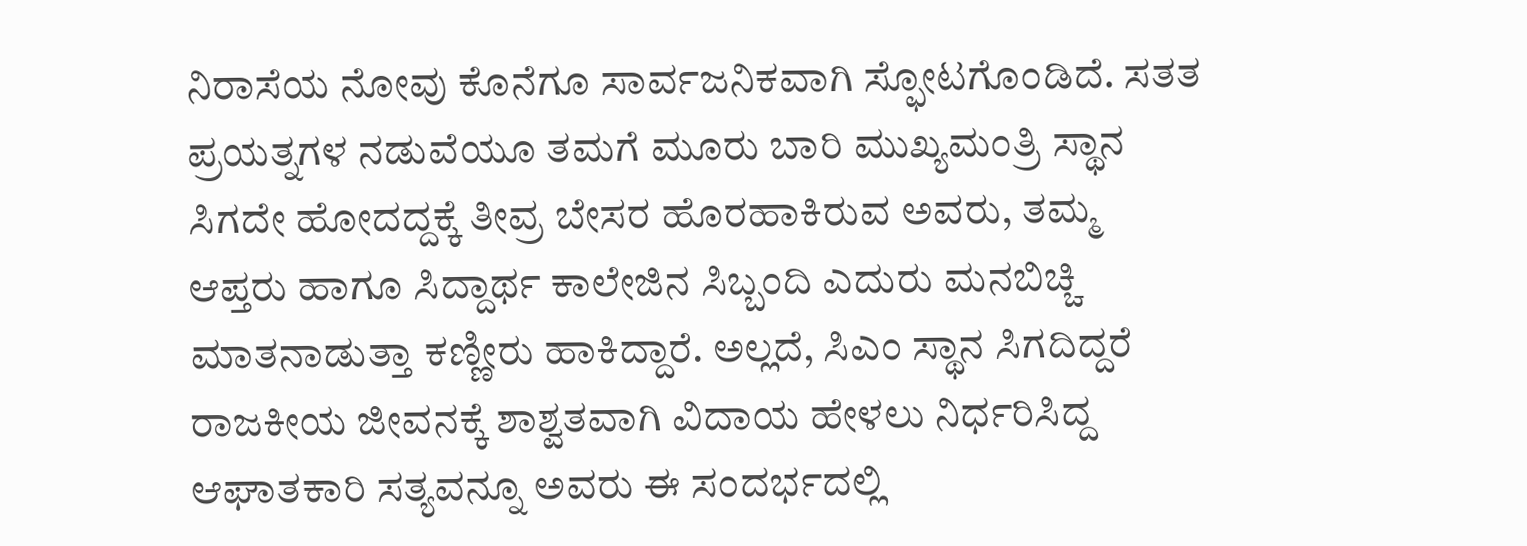ನಿರಾಸೆಯ ನೋವು ಕೊನೆಗೂ ಸಾರ್ವಜನಿಕವಾಗಿ ಸ್ಫೋಟಗೊಂಡಿದೆ. ಸತತ ಪ್ರಯತ್ನಗಳ ನಡುವೆಯೂ ತಮಗೆ ಮೂರು ಬಾರಿ ಮುಖ್ಯಮಂತ್ರಿ ಸ್ಥಾನ ಸಿಗದೇ ಹೋದದ್ದಕ್ಕೆ ತೀವ್ರ ಬೇಸರ ಹೊರಹಾಕಿರುವ ಅವರು, ತಮ್ಮ ಆಪ್ತರು ಹಾಗೂ ಸಿದ್ದಾರ್ಥ ಕಾಲೇಜಿನ ಸಿಬ್ಬಂದಿ ಎದುರು ಮನಬಿಚ್ಚಿ ಮಾತನಾಡುತ್ತಾ ಕಣ್ಣೀರು ಹಾಕಿದ್ದಾರೆ. ಅಲ್ಲದೆ, ಸಿಎಂ ಸ್ಥಾನ ಸಿಗದಿದ್ದರೆ ರಾಜಕೀಯ ಜೀವನಕ್ಕೆ ಶಾಶ್ವತವಾಗಿ ವಿದಾಯ ಹೇಳಲು ನಿರ್ಧರಿಸಿದ್ದ ಆಘಾತಕಾರಿ ಸತ್ಯವನ್ನೂ ಅವರು ಈ ಸಂದರ್ಭದಲ್ಲಿ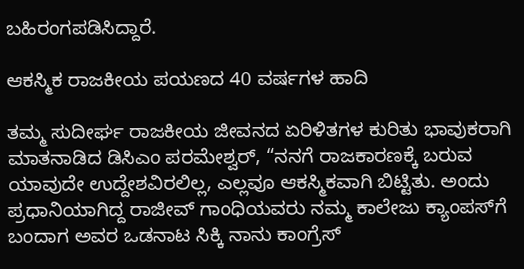ಬಹಿರಂಗಪಡಿಸಿದ್ದಾರೆ.

ಆಕಸ್ಮಿಕ ರಾಜಕೀಯ ಪಯಣದ 40 ವರ್ಷಗಳ ಹಾದಿ

ತಮ್ಮ ಸುದೀರ್ಘ ರಾಜಕೀಯ ಜೀವನದ ಏರಿಳಿತಗಳ ಕುರಿತು ಭಾವುಕರಾಗಿ ಮಾತನಾಡಿದ ಡಿಸಿಎಂ ಪರಮೇಶ್ವರ್, “ನನಗೆ ರಾಜಕಾರಣಕ್ಕೆ ಬರುವ ಯಾವುದೇ ಉದ್ದೇಶವಿರಲಿಲ್ಲ, ಎಲ್ಲವೂ ಆಕಸ್ಮಿಕವಾಗಿ ಬಿಟ್ಟಿತು. ಅಂದು ಪ್ರಧಾನಿಯಾಗಿದ್ದ ರಾಜೀವ್ ಗಾಂಧಿಯವರು ನಮ್ಮ ಕಾಲೇಜು ಕ್ಯಾಂಪಸ್‌ಗೆ ಬಂದಾಗ ಅವರ ಒಡನಾಟ ಸಿಕ್ಕಿ ನಾನು ಕಾಂಗ್ರೆಸ್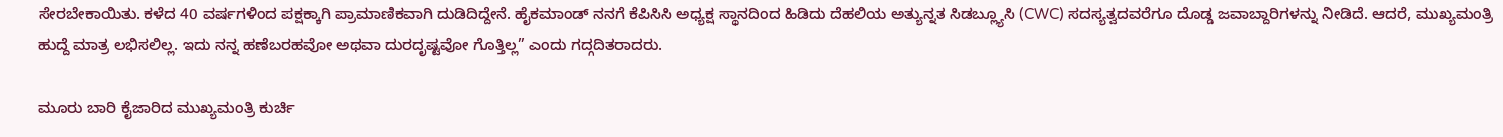ಸೇರಬೇಕಾಯಿತು. ಕಳೆದ 40 ವರ್ಷಗಳಿಂದ ಪಕ್ಷಕ್ಕಾಗಿ ಪ್ರಾಮಾಣಿಕವಾಗಿ ದುಡಿದಿದ್ದೇನೆ. ಹೈಕಮಾಂಡ್ ನನಗೆ ಕೆಪಿಸಿಸಿ ಅಧ್ಯಕ್ಷ ಸ್ಥಾನದಿಂದ ಹಿಡಿದು ದೆಹಲಿಯ ಅತ್ಯುನ್ನತ ಸಿಡಬ್ಲ್ಯೂಸಿ (CWC) ಸದಸ್ಯತ್ವದವರೆಗೂ ದೊಡ್ಡ ಜವಾಬ್ದಾರಿಗಳನ್ನು ನೀಡಿದೆ. ಆದರೆ, ಮುಖ್ಯಮಂತ್ರಿ ಹುದ್ದೆ ಮಾತ್ರ ಲಭಿಸಲಿಲ್ಲ. ಇದು ನನ್ನ ಹಣೆಬರಹವೋ ಅಥವಾ ದುರದೃಷ್ಟವೋ ಗೊತ್ತಿಲ್ಲ” ಎಂದು ಗದ್ಗದಿತರಾದರು.

ಮೂರು ಬಾರಿ ಕೈಜಾರಿದ ಮುಖ್ಯಮಂತ್ರಿ ಕುರ್ಚಿ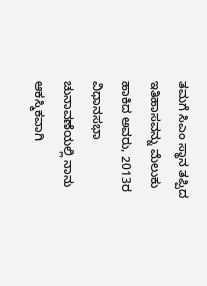ತಮಗೆ ಸಿಎಂ ಸ್ಥಾನ ತಪ್ಪಿದ ಇತಿಹಾಸವನ್ನು ಮೆಲುಕು ಹಾಕಿದ ಅವರು, 2013ರ ವಿಧಾನಸಭಾ ಚುನಾವಣೆಯಲ್ಲಿ ನಾನು ಆಕಸ್ಮಿಕವಾಗಿ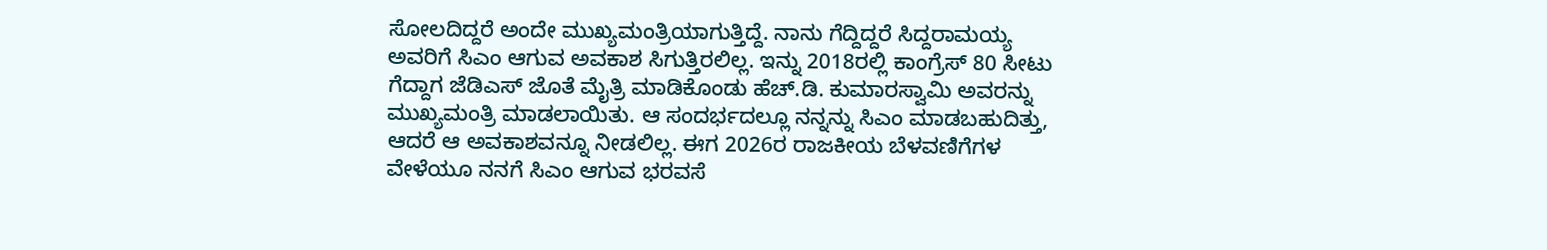ಸೋಲದಿದ್ದರೆ ಅಂದೇ ಮುಖ್ಯಮಂತ್ರಿಯಾಗುತ್ತಿದ್ದೆ. ನಾನು ಗೆದ್ದಿದ್ದರೆ ಸಿದ್ದರಾಮಯ್ಯ ಅವರಿಗೆ ಸಿಎಂ ಆಗುವ ಅವಕಾಶ ಸಿಗುತ್ತಿರಲಿಲ್ಲ. ಇನ್ನು 2018ರಲ್ಲಿ ಕಾಂಗ್ರೆಸ್ 80 ಸೀಟು ಗೆದ್ದಾಗ ಜೆಡಿಎಸ್ ಜೊತೆ ಮೈತ್ರಿ ಮಾಡಿಕೊಂಡು ಹೆಚ್.ಡಿ. ಕುಮಾರಸ್ವಾಮಿ ಅವರನ್ನು ಮುಖ್ಯಮಂತ್ರಿ ಮಾಡಲಾಯಿತು. ಆ ಸಂದರ್ಭದಲ್ಲೂ ನನ್ನನ್ನು ಸಿಎಂ ಮಾಡಬಹುದಿತ್ತು, ಆದರೆ ಆ ಅವಕಾಶವನ್ನೂ ನೀಡಲಿಲ್ಲ. ಈಗ 2026ರ ರಾಜಕೀಯ ಬೆಳವಣಿಗೆಗಳ ವೇಳೆಯೂ ನನಗೆ ಸಿಎಂ ಆಗುವ ಭರವಸೆ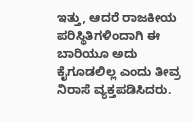ಇತ್ತು, ಆದರೆ ರಾಜಕೀಯ ಪರಿಸ್ಥಿತಿಗಳಿಂದಾಗಿ ಈ ಬಾರಿಯೂ ಅದು ಕೈಗೂಡಲಿಲ್ಲ ಎಂದು ತೀವ್ರ ನಿರಾಸೆ ವ್ಯಕ್ತಪಡಿಸಿದರು.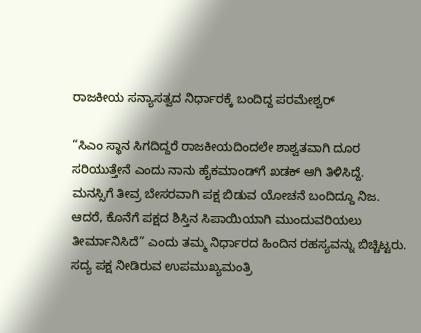ರಾಜಕೀಯ ಸನ್ಯಾಸತ್ವದ ನಿರ್ಧಾರಕ್ಕೆ ಬಂದಿದ್ದ ಪರಮೇಶ್ವರ್

“ಸಿಎಂ ಸ್ಥಾನ ಸಿಗದಿದ್ದರೆ ರಾಜಕೀಯದಿಂದಲೇ ಶಾಶ್ವತವಾಗಿ ದೂರ ಸರಿಯುತ್ತೇನೆ ಎಂದು ನಾನು ಹೈಕಮಾಂಡ್‌ಗೆ ಖಡಕ್ ಆಗಿ ತಿಳಿಸಿದ್ದೆ. ಮನಸ್ಸಿಗೆ ತೀವ್ರ ಬೇಸರವಾಗಿ ಪಕ್ಷ ಬಿಡುವ ಯೋಚನೆ ಬಂದಿದ್ದೂ ನಿಜ. ಆದರೆ, ಕೊನೆಗೆ ಪಕ್ಷದ ಶಿಸ್ತಿನ ಸಿಪಾಯಿಯಾಗಿ ಮುಂದುವರಿಯಲು ತೀರ್ಮಾನಿಸಿದೆ” ಎಂದು ತಮ್ಮ ನಿರ್ಧಾರದ ಹಿಂದಿನ ರಹಸ್ಯವನ್ನು ಬಿಚ್ಚಿಟ್ಟರು. ಸದ್ಯ ಪಕ್ಷ ನೀಡಿರುವ ಉಪಮುಖ್ಯಮಂತ್ರಿ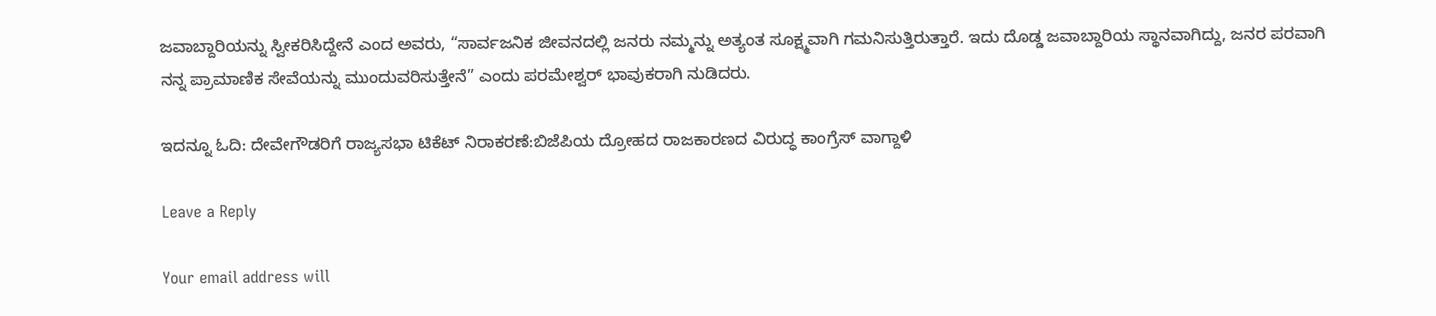ಜವಾಬ್ದಾರಿಯನ್ನು ಸ್ವೀಕರಿಸಿದ್ದೇನೆ ಎಂದ ಅವರು, “ಸಾರ್ವಜನಿಕ ಜೀವನದಲ್ಲಿ ಜನರು ನಮ್ಮನ್ನು ಅತ್ಯಂತ ಸೂಕ್ಷ್ಮವಾಗಿ ಗಮನಿಸುತ್ತಿರುತ್ತಾರೆ. ಇದು ದೊಡ್ಡ ಜವಾಬ್ದಾರಿಯ ಸ್ಥಾನವಾಗಿದ್ದು, ಜನರ ಪರವಾಗಿ ನನ್ನ ಪ್ರಾಮಾಣಿಕ ಸೇವೆಯನ್ನು ಮುಂದುವರಿಸುತ್ತೇನೆ” ಎಂದು ಪರಮೇಶ್ವರ್ ಭಾವುಕರಾಗಿ ನುಡಿದರು.

ಇದನ್ನೂ ಓದಿ: ದೇವೇಗೌಡರಿಗೆ ರಾಜ್ಯಸಭಾ ಟಿಕೆಟ್ ನಿರಾಕರಣೆ:ಬಿಜೆಪಿಯ ದ್ರೋಹದ ರಾಜಕಾರಣದ ವಿರುದ್ಧ ಕಾಂಗ್ರೆಸ್ ವಾಗ್ದಾಳಿ

Leave a Reply

Your email address will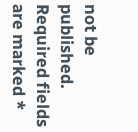not be published. Required fields are marked *